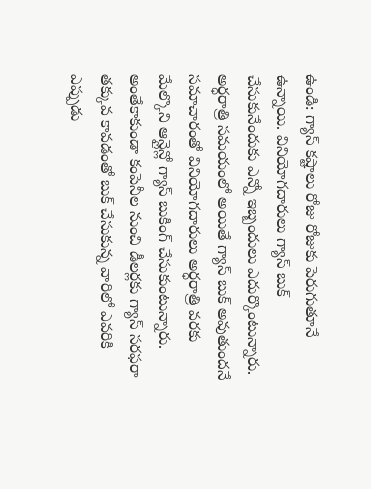ఉండి: గ్యాస్ కష్టాలు రోజు రోజుకు పెరుగుతూనే ఉన్నాయి. వినియోగదారులు గ్యాస్ బుక్ చేసుకునేందుకు ఎన్నో ఇబ్బందులు ఎదుర్కొంటున్నారు. అర్ధరాత్రి సమయంలో అయితే గ్యాస్ బుక్ అవుతుందనే సమాచారంతో వినియోగదారులు అర్ధరాత్రి వరకు మేల్కొని ఆన్లైన్లో గ్యాస్ బుకింగ్ చేసుకుంటున్నారు. అంతేకాకుండా కంపెనీల నుంచి డీలర్లకు గ్యాస్ సరఫరా తక్కువ కావడంతో బుక్ చేసుకున్న వారిలో ఎవరికి ఎప్పుడు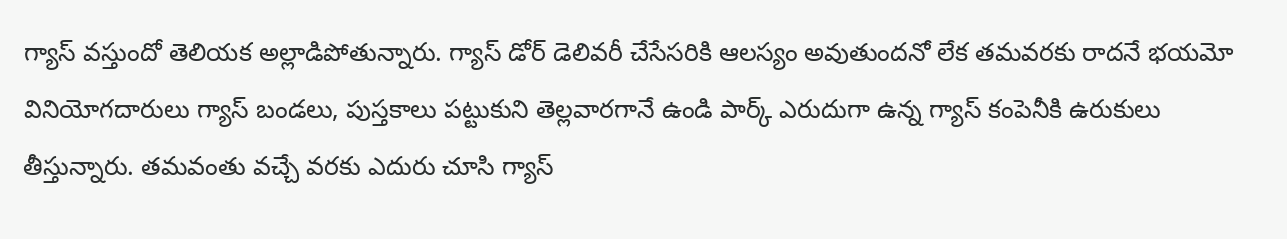గ్యాస్ వస్తుందో తెలియక అల్లాడిపోతున్నారు. గ్యాస్ డోర్ డెలివరీ చేసేసరికి ఆలస్యం అవుతుందనో లేక తమవరకు రాదనే భయమో వినియోగదారులు గ్యాస్ బండలు, పుస్తకాలు పట్టుకుని తెల్లవారగానే ఉండి పార్క్ ఎరుదుగా ఉన్న గ్యాస్ కంపెనీకి ఉరుకులు తీస్తున్నారు. తమవంతు వచ్చే వరకు ఎదురు చూసి గ్యాస్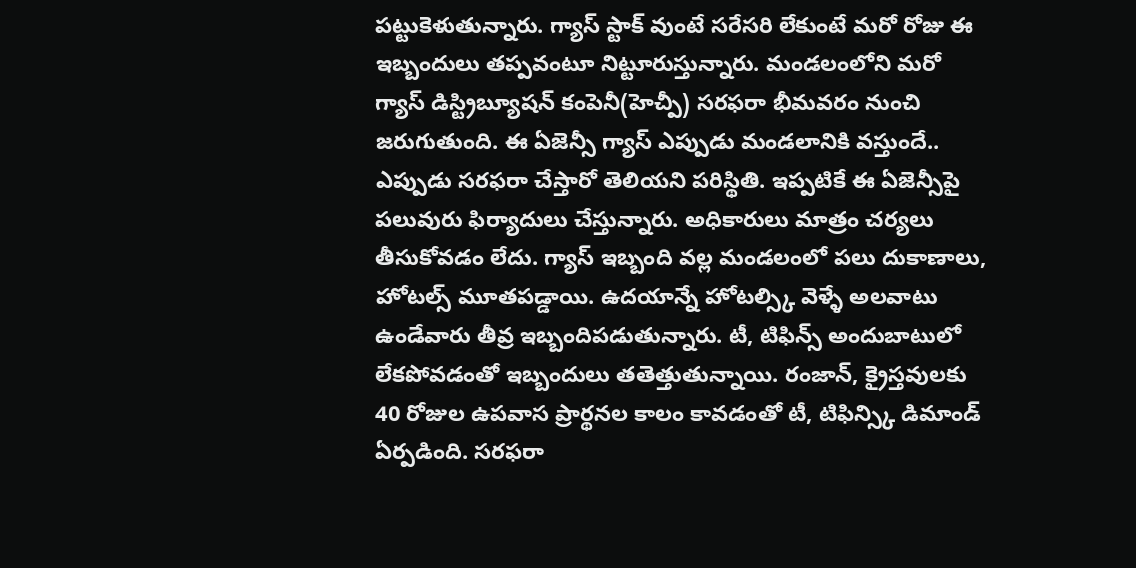పట్టుకెళుతున్నారు. గ్యాస్ స్టాక్ వుంటే సరేసరి లేకుంటే మరో రోజు ఈ ఇబ్బందులు తప్పవంటూ నిట్టూరుస్తున్నారు. మండలంలోని మరో గ్యాస్ డిస్ట్రిబ్యూషన్ కంపెనీ(హెచ్పీ) సరఫరా భీమవరం నుంచి జరుగుతుంది. ఈ ఏజెన్సీ గ్యాస్ ఎప్పుడు మండలానికి వస్తుందే.. ఎప్పుడు సరఫరా చేస్తారో తెలియని పరిస్థితి. ఇప్పటికే ఈ ఏజెన్సీపై పలువురు ఫిర్యాదులు చేస్తున్నారు. అధికారులు మాత్రం చర్యలు తీసుకోవడం లేదు. గ్యాస్ ఇబ్బంది వల్ల మండలంలో పలు దుకాణాలు, హోటల్స్ మూతపడ్డాయి. ఉదయాన్నే హోటల్స్కి వెళ్ళే అలవాటు ఉండేవారు తీవ్ర ఇబ్బందిపడుతున్నారు. టీ, టిఫిన్స్ అందుబాటులో లేకపోవడంతో ఇబ్బందులు తతెత్తుతున్నాయి. రంజాన్, క్రైస్తవులకు 40 రోజుల ఉపవాస ప్రార్థనల కాలం కావడంతో టీ, టిఫిన్స్కి డిమాండ్ ఏర్పడింది. సరఫరా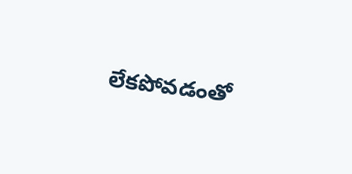లేకపోవడంతో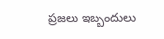ప్రజలు ఇబ్బందులు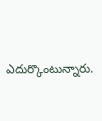ఎదుర్కొంటున్నారు.